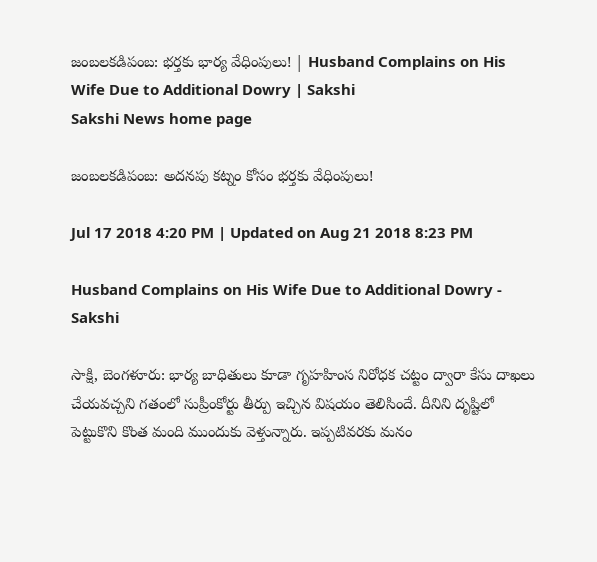జంబలకడిపంబ: భర్తకు భార్య వేధింపులు! | Husband Complains on His Wife Due to Additional Dowry | Sakshi
Sakshi News home page

జంబలకడిపంబ: అదనపు కట్నం కోసం భర్తకు వేధింపులు!

Jul 17 2018 4:20 PM | Updated on Aug 21 2018 8:23 PM

Husband Complains on His Wife Due to Additional Dowry - Sakshi

సాక్షి, బెంగళూరు: భార్య బాధితులు కూడా గృహహింస నిరోధక చట్టం ద్వారా కేసు దాఖలు చేయవచ్చని గతంలో సుప్రీంకోర్టు తీర్పు ఇచ్చిన విషయం తెలిసిందే. దీనిని దృష్టిలో పెట్టుకొని కొంత మంది ముందుకు వెళ్తున్నారు. ఇప్పటివరకు మనం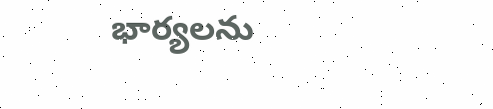భార్యలను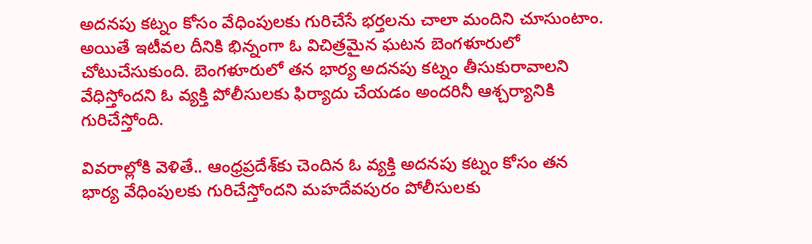అదనపు కట్నం కోసం వేధింపులకు గురిచేసే భర్తలను చాలా మందిని చూసుంటాం. అయితే ఇటీవల దీనికి భిన్నంగా ఓ విచిత్రమైన ఘటన బెంగళూరులో చోటుచేసుకుంది. బెంగళూరులో తన భార్య అదనపు కట్నం తీసుకురావాలని వేధిస్తోందని ఓ వ్యక్తి పోలీసులకు ఫిర్యాదు చేయడం అందరినీ ఆశ్చర్యానికి గురిచేస్తోంది.

వివరాల్లోకి వెళితే.. ఆంధ్రప్రదేశ్‌కు చెందిన ఓ వ్యక్తి అదనపు కట్నం కోసం తన భార్య వేధింపులకు గురిచేస్తోందని మహదేవపురం పోలీసులకు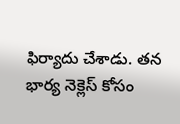ఫిర్యాదు చేశాడు. తన భార్య నెక్లెస్ కోసం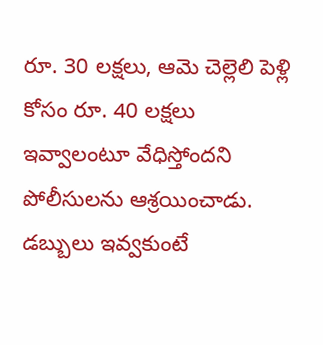రూ. 30 లక్షలు, ఆమె చెల్లెలి పెళ్లి కోసం రూ. 40 లక్షలు ఇవ్వాలంటూ వేధిస్తోందని పోలీసులను ఆశ్రయించాడు. డబ్బులు ఇవ్వకుంటే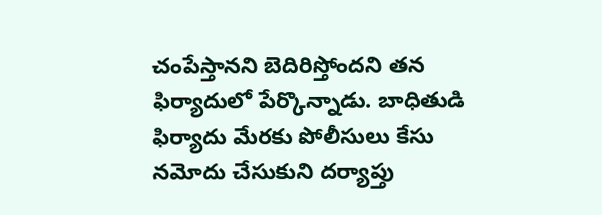చంపేస్తానని బెదిరిస్తోందని తన ఫిర్యాదులో పేర్కొన్నాడు. బాధితుడి ఫిర్యాదు మేరకు పోలీసులు కేసు నమోదు చేసుకుని దర్యాప్తు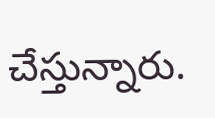చేస్తున్నారు.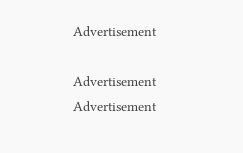Advertisement

Advertisement
Advertisement